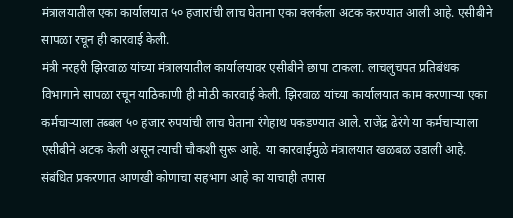मंत्रालयातील एका कार्यालयात ५० हजारांची लाच घेताना एका क्लर्कला अटक करण्यात आली आहे. एसीबीने सापळा रचून ही कारवाई केली.
मंत्री नरहरी झिरवाळ यांच्या मंत्रालयातील कार्यालयावर एसीबीने छापा टाकला. लाचलुचपत प्रतिबंधक विभागाने सापळा रचून याठिकाणी ही मोठी कारवाई केली. झिरवाळ यांच्या कार्यालयात काम करणाऱ्या एका कर्मचाऱ्याला तब्बल ५० हजार रुपयांची लाच घेताना रंगेहाथ पकडण्यात आले. राजेंद्र ढेरंगे या कर्मचाऱ्याला एसीबीने अटक केली असून त्याची चौकशी सुरू आहे. या कारवाईमुळे मंत्रालयात खळबळ उडाली आहे. संबंधित प्रकरणात आणखी कोणाचा सहभाग आहे का याचाही तपास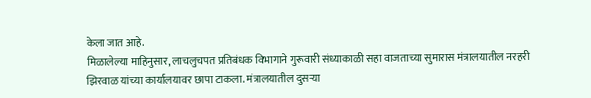केला जात आहे.
मिळालेल्या माहिनुसार, लाचलुचपत प्रतिबंधक विभागाने गुरूवारी संध्याकाळी सहा वाजताच्या सुमारास मंत्रालयातील नरहरी झिरवाळ यांच्या कार्यालयावर छापा टाकला. मंत्रालयातील दुसऱ्या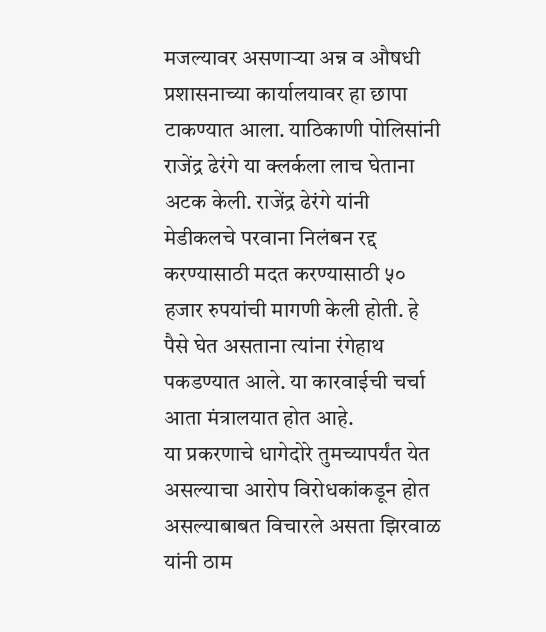मजल्यावर असणाऱ्या अन्न व औषधी प्रशासनाच्या कार्यालयावर हा छापा टाकण्यात आला. याठिकाणी पोलिसांनी राजेंद्र ढेरंगे या क्लर्कला लाच घेताना अटक केली. राजेंद्र ढेरंगे यांनी मेडीकलचे परवाना निलंबन रद्द करण्यासाठी मदत करण्यासाठी ५० हजार रुपयांची मागणी केली होती. हे पैसे घेत असताना त्यांना रंगेहाथ पकडण्यात आले. या कारवाईची चर्चा आता मंत्रालयात होत आहे.
या प्रकरणाचे धागेदोरे तुमच्यापर्यंत येत असल्याचा आरोप विरोधकांकडून होत असल्याबाबत विचारले असता झिरवाळ यांनी ठाम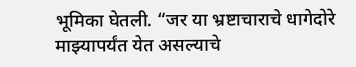भूमिका घेतली. “जर या भ्रष्टाचाराचे धागेदोरे माझ्यापर्यंत येत असल्याचे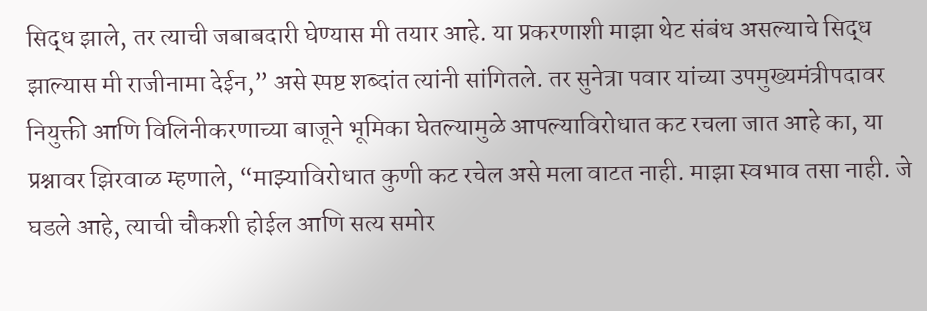सिद्ध झाले, तर त्याची जबाबदारी घेण्यास मी तयार आहे. या प्रकरणाशी माझा थेट संबंध असल्याचे सिद्ध झाल्यास मी राजीनामा देईन,” असे स्पष्ट शब्दांत त्यांनी सांगितले. तर सुनेत्रा पवार यांच्या उपमुख्यमंत्रीपदावर नियुक्ती आणि विलिनीकरणाच्या बाजूने भूमिका घेतल्यामुळे आपल्याविरोधात कट रचला जात आहे का, या प्रश्नावर झिरवाळ म्हणाले, “माझ्याविरोधात कुणी कट रचेल असे मला वाटत नाही. माझा स्वभाव तसा नाही. जे घडले आहे, त्याची चौकशी होईल आणि सत्य समोर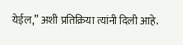येईल,” अशी प्रतिक्रिया त्यांनी दिली आहे.